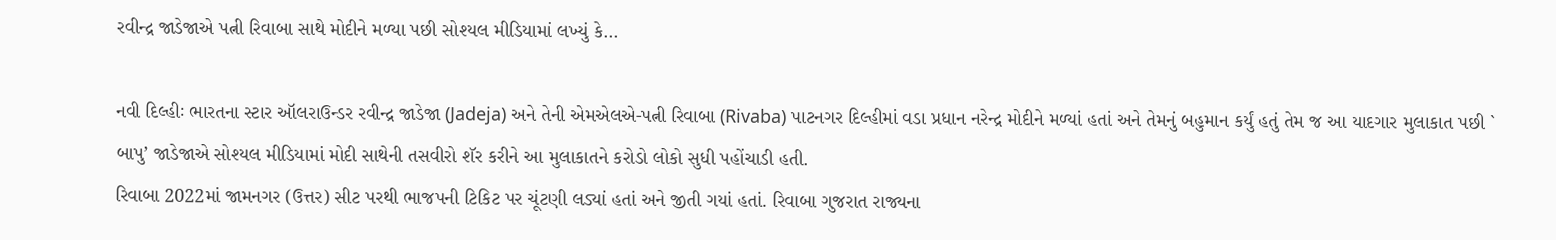રવીન્દ્ર જાડેજાએ પત્ની રિવાબા સાથે મોદીને મળ્યા પછી સોશ્યલ મીડિયામાં લખ્યું કે…

નવી દિલ્હીઃ ભારતના સ્ટાર ઑલરાઉન્ડર રવીન્દ્ર જાડેજા (Jadeja) અને તેની એમએલએ-પત્ની રિવાબા (Rivaba) પાટનગર દિલ્હીમાં વડા પ્રધાન નરેન્દ્ર મોદીને મળ્યાં હતાં અને તેમનું બહુમાન કર્યું હતું તેમ જ આ યાદગાર મુલાકાત પછી ` બાપુ’ જાડેજાએ સોશ્યલ મીડિયામાં મોદી સાથેની તસવીરો શૅર કરીને આ મુલાકાતને કરોડો લોકો સુધી પહોંચાડી હતી.
રિવાબા 2022માં જામનગર (ઉત્તર) સીટ પરથી ભાજપની ટિકિટ પર ચૂંટણી લડ્યાં હતાં અને જીતી ગયાં હતાં. રિવાબા ગુજરાત રાજ્યના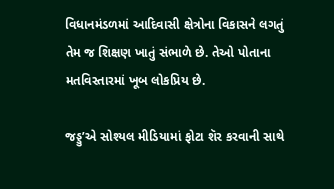વિધાનમંડળમાં આદિવાસી ક્ષેત્રોના વિકાસને લગતું તેમ જ શિક્ષણ ખાતું સંભાળે છે. તેઓ પોતાના મતવિસ્તારમાં ખૂબ લોકપ્રિય છે.

જડ્ડુ’એ સોશ્યલ મીડિયામાં ફોટા શૅર કરવાની સાથે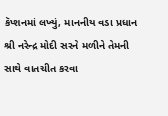કૅપ્શનમાં લખ્યું, માનનીય વડા પ્રધાન શ્રી નરેન્દ્ર મોદી સરને મળીને તેમની સાથે વાતચીત કરવા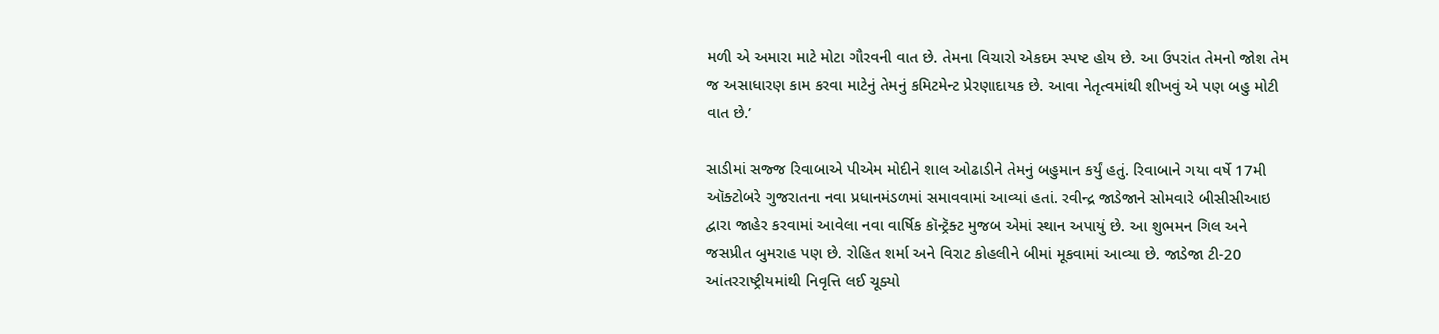મળી એ અમારા માટે મોટા ગૌરવની વાત છે. તેમના વિચારો એકદમ સ્પષ્ટ હોય છે. આ ઉપરાંત તેમનો જોશ તેમ જ અસાધારણ કામ કરવા માટેનું તેમનું કમિટમેન્ટ પ્રેરણાદાયક છે. આવા નેતૃત્વમાંથી શીખવું એ પણ બહુ મોટી વાત છે.’

સાડીમાં સજ્જ રિવાબાએ પીએમ મોદીને શાલ ઓઢાડીને તેમનું બહુમાન કર્યું હતું. રિવાબાને ગયા વર્ષે 17મી ઑક્ટોબરે ગુજરાતના નવા પ્રધાનમંડળમાં સમાવવામાં આવ્યાં હતાં. રવીન્દ્ર જાડેજાને સોમવારે બીસીસીઆઇ દ્વારા જાહેર કરવામાં આવેલા નવા વાર્ષિક કૉન્ટ્રૅક્ટ મુજબ એમાં સ્થાન અપાયું છે. આ શુભમન ગિલ અને જસપ્રીત બુમરાહ પણ છે. રોહિત શર્મા અને વિરાટ કોહલીને બીમાં મૂકવામાં આવ્યા છે. જાડેજા ટી-20 આંતરરાષ્ટ્રીયમાંથી નિવૃત્તિ લઈ ચૂક્યો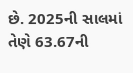છે. 2025ની સાલમાં તેણે 63.67ની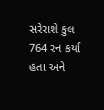સરેરાશે કુલ 764 રન કર્યા હતા અને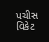પચીસ વિકેટ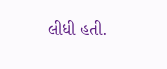લીધી હતી.